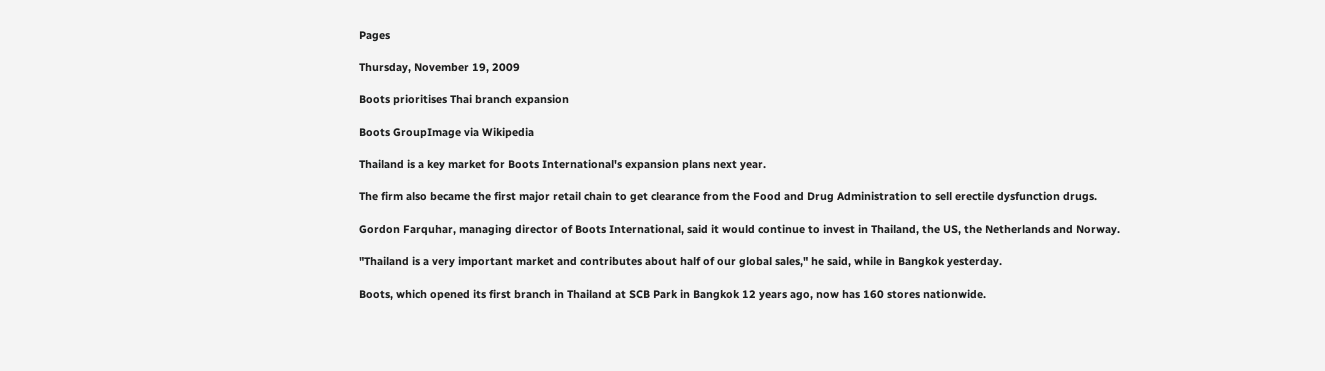Pages

Thursday, November 19, 2009

Boots prioritises Thai branch expansion

Boots GroupImage via Wikipedia

Thailand is a key market for Boots International's expansion plans next year.

The firm also became the first major retail chain to get clearance from the Food and Drug Administration to sell erectile dysfunction drugs.

Gordon Farquhar, managing director of Boots International, said it would continue to invest in Thailand, the US, the Netherlands and Norway.

"Thailand is a very important market and contributes about half of our global sales," he said, while in Bangkok yesterday.

Boots, which opened its first branch in Thailand at SCB Park in Bangkok 12 years ago, now has 160 stores nationwide.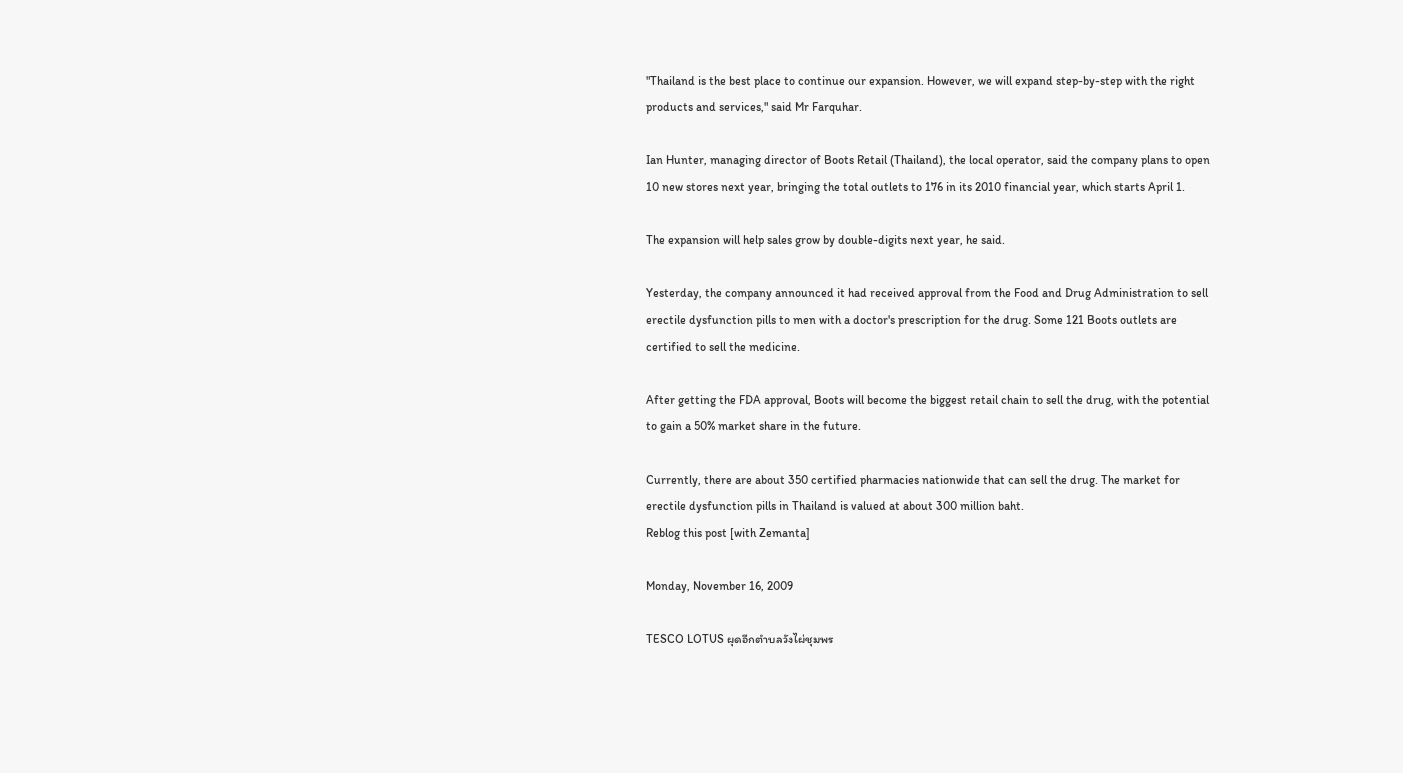"Thailand is the best place to continue our expansion. However, we will expand step-by-step with the right products and services," said Mr Farquhar.

Ian Hunter, managing director of Boots Retail (Thailand), the local operator, said the company plans to open 10 new stores next year, bringing the total outlets to 176 in its 2010 financial year, which starts April 1.

The expansion will help sales grow by double-digits next year, he said.

Yesterday, the company announced it had received approval from the Food and Drug Administration to sell erectile dysfunction pills to men with a doctor's prescription for the drug. Some 121 Boots outlets are certified to sell the medicine.

After getting the FDA approval, Boots will become the biggest retail chain to sell the drug, with the potential to gain a 50% market share in the future.

Currently, there are about 350 certified pharmacies nationwide that can sell the drug. The market for erectile dysfunction pills in Thailand is valued at about 300 million baht.
Reblog this post [with Zemanta]

Monday, November 16, 2009

TESCO LOTUS ผุดอีกตำบลวังไผ่ชุมพร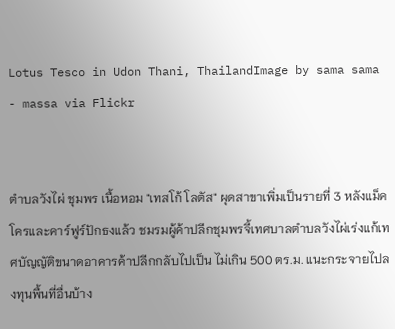Lotus Tesco in Udon Thani, ThailandImage by sama sama - massa via Flickr


ตำบลวังไผ่ ชุมพร เนื้อหอม "เทสโก้ โลตัส" ผุดสาขาเพิ่มเป็นรายที่ 3 หลังแม็คโครและคาร์ฟูร์ปักธงแล้ว ชมรมผู้ค้าปลีกชุมพรจี้เทศบาลตำบลวังไผ่เร่งแก้เทศบัญญัติขนาดอาคารค้าปลีกกลับไปเป็น ไม่เกิน 500 ตร.ม. แนะกระจายไปลงทุนพื้นที่อื่นบ้าง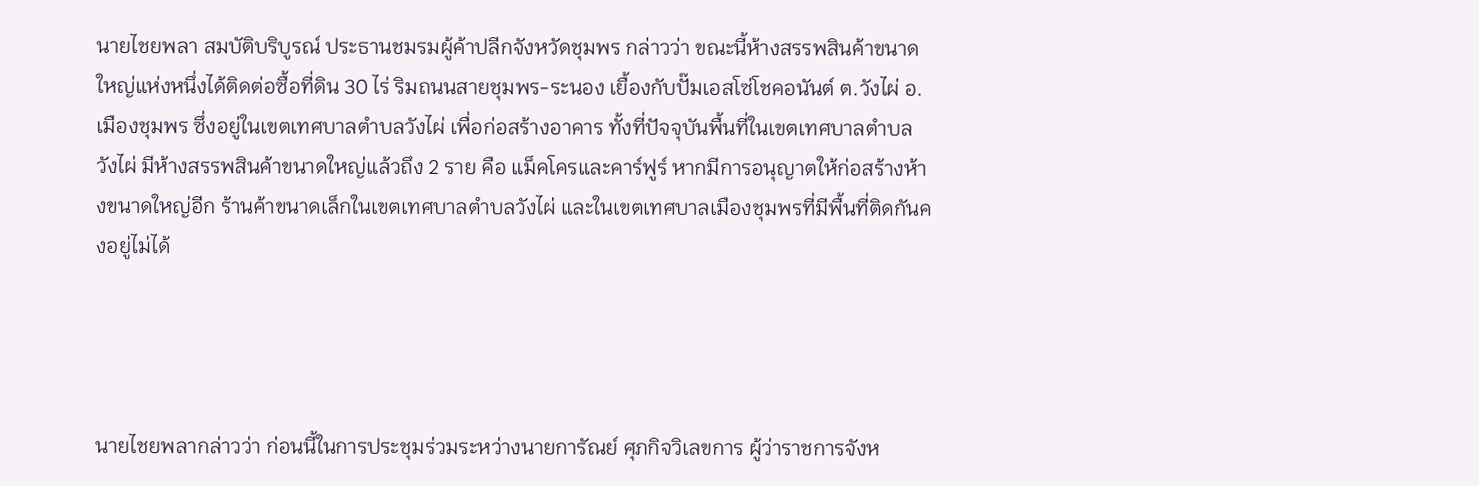นายไชยพลา สมบัติบริบูรณ์ ประธานชมรมผู้ค้าปลีกจังหวัดชุมพร กล่าวว่า ขณะนี้ห้างสรรพสินค้าขนาดใหญ่แห่งหนึ่งได้ติดต่อซื้อที่ดิน 30 ไร่ ริมถนนสายชุมพร-ระนอง เยื้องกับปั๊มเอสโซ่โชคอนันต์ ต.วังไผ่ อ.เมืองชุมพร ซึ่งอยู่ในเขตเทศบาลตำบลวังไผ่ เพื่อก่อสร้างอาคาร ทั้งที่ปัจจุบันพื้นที่ในเขตเทศบาลตำบลวังไผ่ มีห้างสรรพสินค้าขนาดใหญ่แล้วถึง 2 ราย คือ แม็คโครและคาร์ฟูร์ หากมีการอนุญาตให้ก่อสร้างห้างขนาดใหญ่อีก ร้านค้าขนาดเล็กในเขตเทศบาลตำบลวังไผ่ และในเขตเทศบาลเมืองชุมพรที่มีพื้นที่ติดกันคงอยู่ไม่ได้




นายไชยพลากล่าวว่า ก่อนนี้ในการประชุมร่วมระหว่างนายการัณย์ ศุภกิจวิเลขการ ผู้ว่าราชการจังห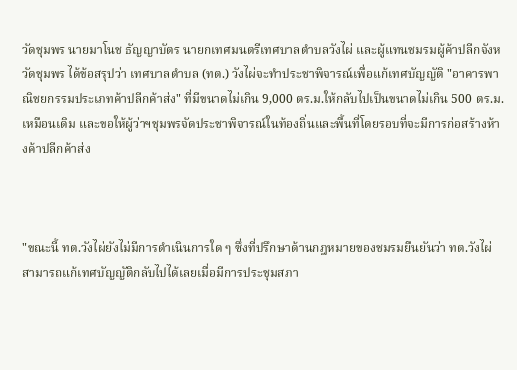วัดชุมพร นายมาโนช ธัญญาบัตร นายกเทศมนตรีเทศบาลตำบลวังไผ่ และผู้แทนชมรมผู้ค้าปลีกจังหวัดชุมพร ได้ข้อสรุปว่า เทศบาลตำบล (ทต.) วังไผ่จะทำประชาพิจารณ์เพื่อแก้เทศบัญญัติ "อาคารพาณิชยกรรมประเภทค้าปลีกค้าส่ง" ที่มีขนาดไม่เกิน 9,000 ตร.ม.ให้กลับไปเป็นขนาดไม่เกิน 500 ตร.ม.เหมือนเดิม และขอให้ผู้ว่าฯชุมพรจัดประชาพิจารณ์ในท้องถิ่นและพื้นที่โดยรอบที่จะมีการก่อสร้างห้างค้าปลีกค้าส่ง



"ขณะนี้ ทต.วังไผ่ยังไม่มีการดำเนินการใด ๆ ซึ่งที่ปรึกษาด้านกฎหมายของชมรมยืนยันว่า ทต.วังไผ่สามารถแก้เทศบัญญัติกลับไปได้เลยเมื่อมีการประชุมสภา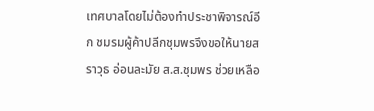เทศบาลโดยไม่ต้องทำประชาพิจารณ์อีก ชมรมผู้ค้าปลีกชุมพรจึงขอให้นายสราวุธ อ่อนละมัย ส.ส.ชุมพร ช่วยเหลือ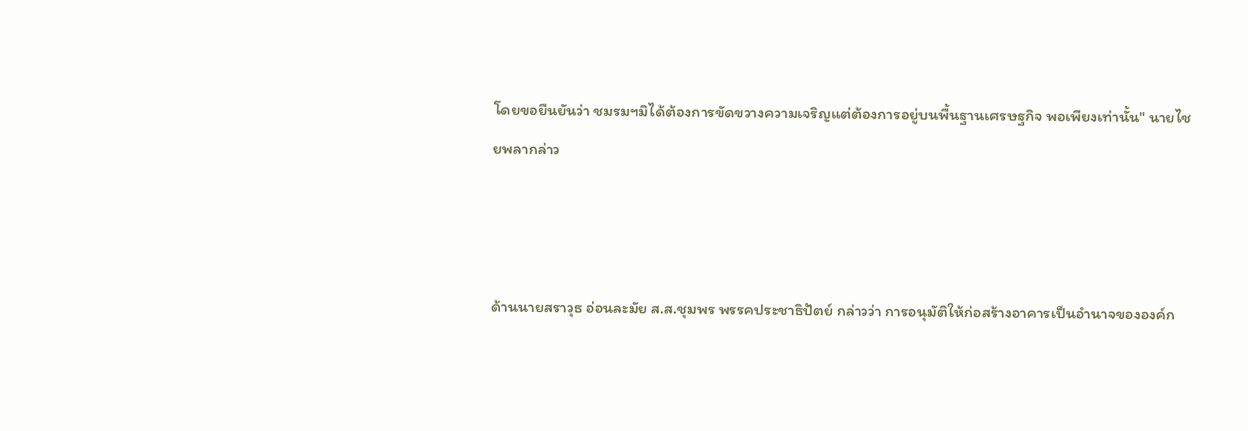โดยขอยืนยันว่า ชมรมฯมิได้ต้องการขัดขวางความเจริญแต่ต้องการอยู่บนพื้นฐานเศรษฐกิจ พอเพียงเท่านั้น" นายไชยพลากล่าว



ด้านนายสราวุธ อ่อนละมัย ส.ส.ชุมพร พรรคประชาธิปัตย์ กล่าวว่า การอนุมัติให้ก่อสร้างอาคารเป็นอำนาจขององค์ก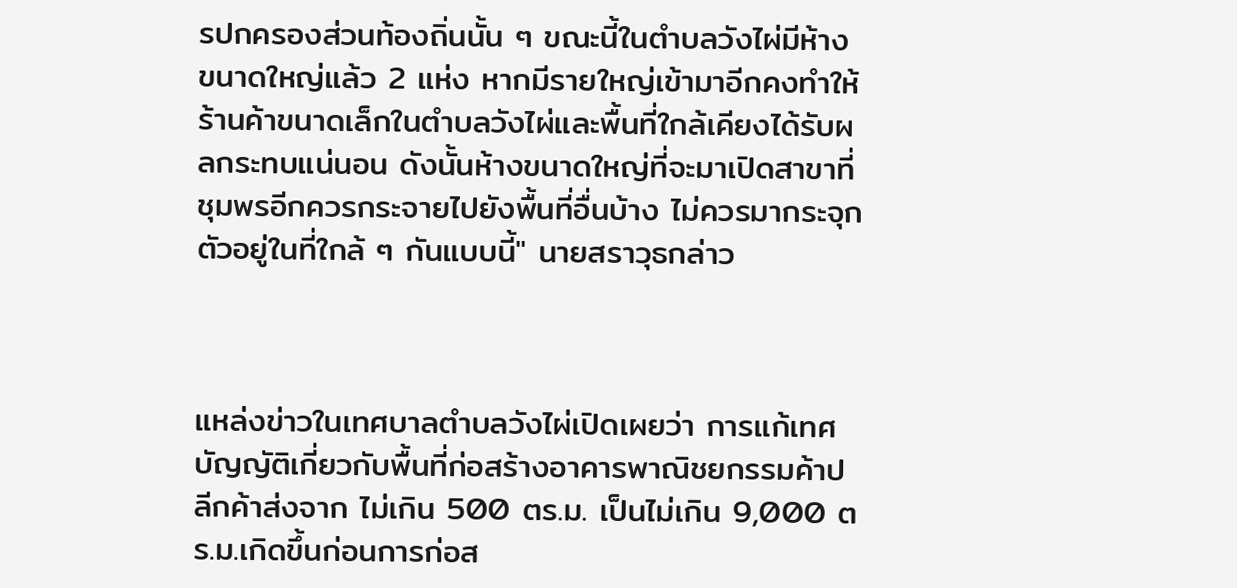รปกครองส่วนท้องถิ่นนั้น ๆ ขณะนี้ในตำบลวังไผ่มีห้างขนาดใหญ่แล้ว 2 แห่ง หากมีรายใหญ่เข้ามาอีกคงทำให้ร้านค้าขนาดเล็กในตำบลวังไผ่และพื้นที่ใกล้เคียงได้รับผลกระทบแน่นอน ดังนั้นห้างขนาดใหญ่ที่จะมาเปิดสาขาที่ชุมพรอีกควรกระจายไปยังพื้นที่อื่นบ้าง ไม่ควรมากระจุกตัวอยู่ในที่ใกล้ ๆ กันแบบนี้" นายสราวุธกล่าว



แหล่งข่าวในเทศบาลตำบลวังไผ่เปิดเผยว่า การแก้เทศบัญญัติเกี่ยวกับพื้นที่ก่อสร้างอาคารพาณิชยกรรมค้าปลีกค้าส่งจาก ไม่เกิน 500 ตร.ม. เป็นไม่เกิน 9,000 ตร.ม.เกิดขึ้นก่อนการก่อส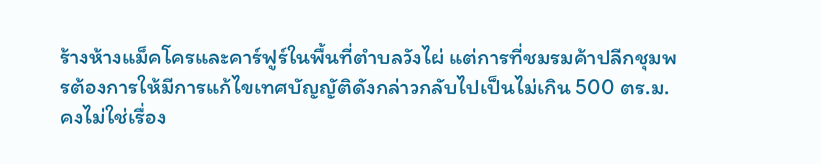ร้างห้างแม็คโครและคาร์ฟูร์ในพื้นที่ตำบลวังไผ่ แต่การที่ชมรมค้าปลีกชุมพรต้องการให้มีการแก้ไขเทศบัญญัติดังกล่าวกลับไปเป็นไม่เกิน 500 ตร.ม. คงไม่ใช่เรื่อง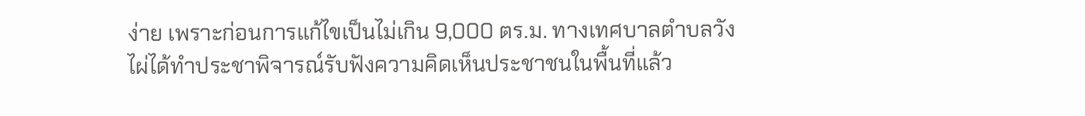ง่าย เพราะก่อนการแก้ไขเป็นไม่เกิน 9,000 ตร.ม. ทางเทศบาลตำบลวังไผ่ได้ทำประชาพิจารณ์รับฟังความคิดเห็นประชาชนในพื้นที่แล้ว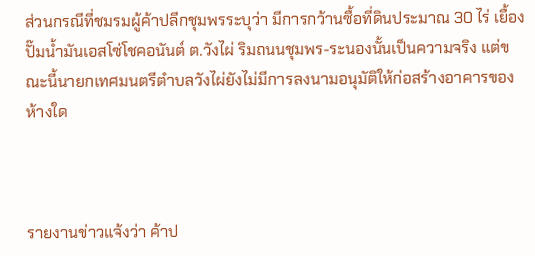ส่วนกรณีที่ชมรมผู้ค้าปลีกชุมพรระบุว่า มีการกว้านซื้อที่ดินประมาณ 30 ไร่ เยื้องปั๊มน้ำมันเอสโซ่โชคอนันต์ ต.วังไผ่ ริมถนนชุมพร-ระนองนั้นเป็นความจริง แต่ขณะนี้นายกเทศมนตรีตำบลวังไผ่ยังไม่มีการลงนามอนุมัติให้ก่อสร้างอาคารของห้างใด



รายงานข่าวแจ้งว่า ค้าป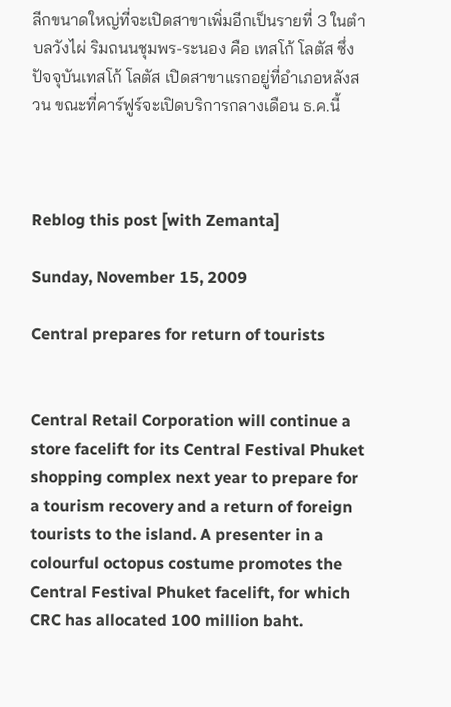ลีกขนาดใหญ่ที่จะเปิดสาขาเพิ่มอีกเป็นรายที่ 3 ในตำบลวังไผ่ ริมถนนชุมพร-ระนอง คือ เทสโก้ โลตัส ซึ่งปัจจุบันเทสโก้ โลตัส เปิดสาขาแรกอยู่ที่อำเภอหลังสวน ขณะที่คาร์ฟูร์จะเปิดบริการกลางเดือน ธ.ค.นี้



Reblog this post [with Zemanta]

Sunday, November 15, 2009

Central prepares for return of tourists


Central Retail Corporation will continue a store facelift for its Central Festival Phuket shopping complex next year to prepare for a tourism recovery and a return of foreign tourists to the island. A presenter in a colourful octopus costume promotes the Central Festival Phuket facelift, for which CRC has allocated 100 million baht.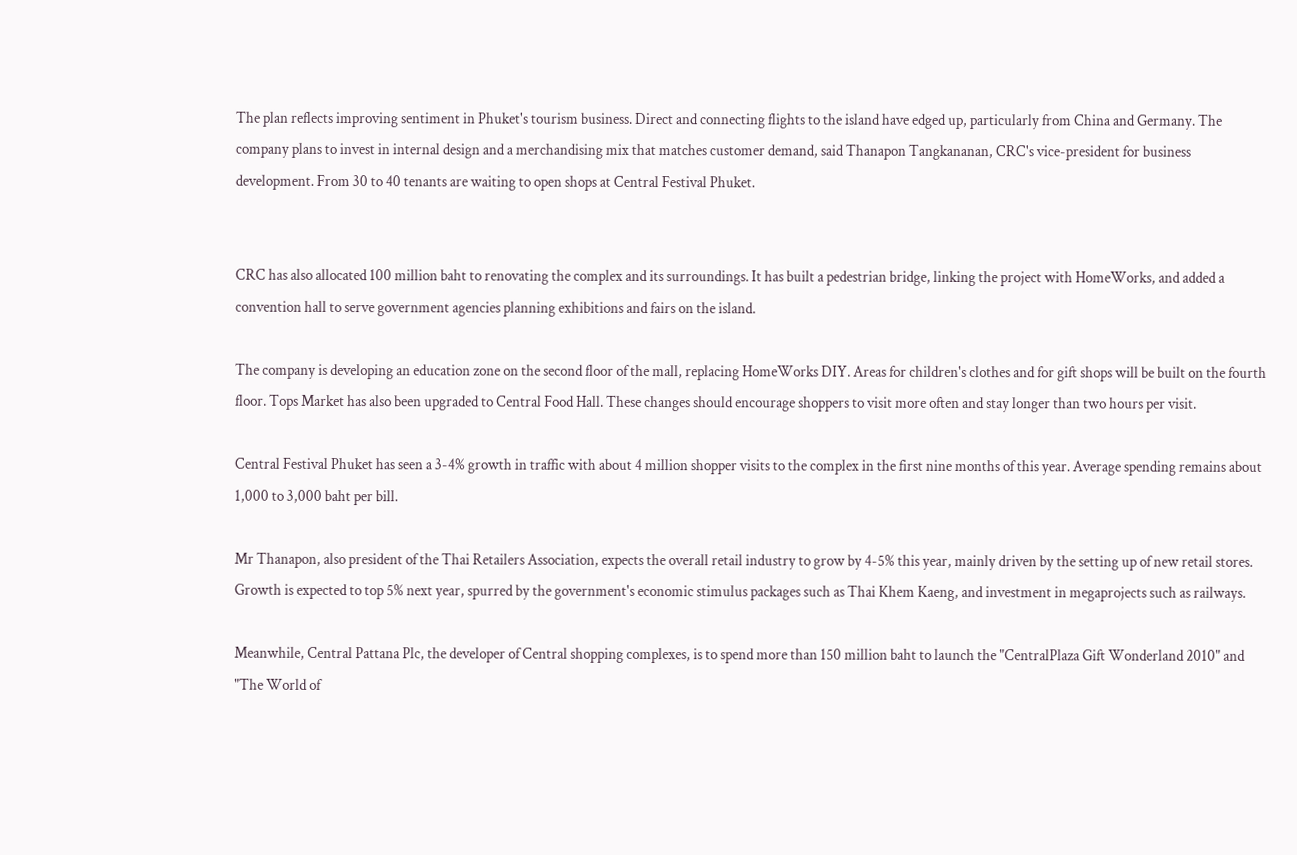The plan reflects improving sentiment in Phuket's tourism business. Direct and connecting flights to the island have edged up, particularly from China and Germany. The company plans to invest in internal design and a merchandising mix that matches customer demand, said Thanapon Tangkananan, CRC's vice-president for business development. From 30 to 40 tenants are waiting to open shops at Central Festival Phuket.


CRC has also allocated 100 million baht to renovating the complex and its surroundings. It has built a pedestrian bridge, linking the project with HomeWorks, and added a convention hall to serve government agencies planning exhibitions and fairs on the island.

The company is developing an education zone on the second floor of the mall, replacing HomeWorks DIY. Areas for children's clothes and for gift shops will be built on the fourth floor. Tops Market has also been upgraded to Central Food Hall. These changes should encourage shoppers to visit more often and stay longer than two hours per visit.

Central Festival Phuket has seen a 3-4% growth in traffic with about 4 million shopper visits to the complex in the first nine months of this year. Average spending remains about 1,000 to 3,000 baht per bill.

Mr Thanapon, also president of the Thai Retailers Association, expects the overall retail industry to grow by 4-5% this year, mainly driven by the setting up of new retail stores. Growth is expected to top 5% next year, spurred by the government's economic stimulus packages such as Thai Khem Kaeng, and investment in megaprojects such as railways.

Meanwhile, Central Pattana Plc, the developer of Central shopping complexes, is to spend more than 150 million baht to launch the "CentralPlaza Gift Wonderland 2010" and "The World of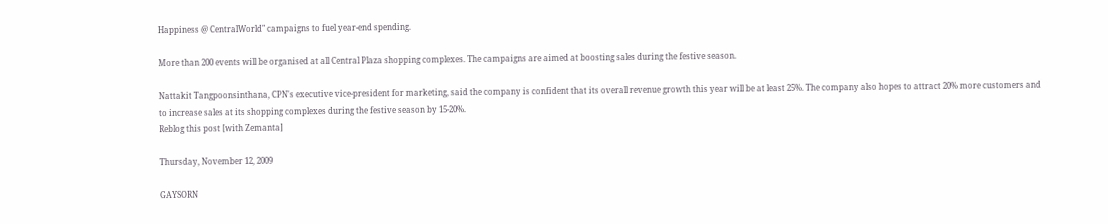Happiness @ CentralWorld" campaigns to fuel year-end spending.

More than 200 events will be organised at all Central Plaza shopping complexes. The campaigns are aimed at boosting sales during the festive season.

Nattakit Tangpoonsinthana, CPN's executive vice-president for marketing, said the company is confident that its overall revenue growth this year will be at least 25%. The company also hopes to attract 20% more customers and to increase sales at its shopping complexes during the festive season by 15-20%.
Reblog this post [with Zemanta]

Thursday, November 12, 2009

GAYSORN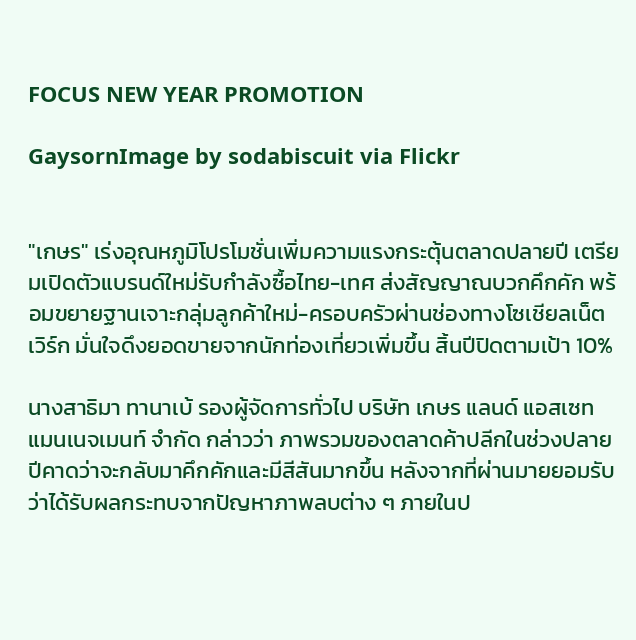FOCUS NEW YEAR PROMOTION

GaysornImage by sodabiscuit via Flickr


"เกษร" เร่งอุณหภูมิโปรโมชั่นเพิ่มความแรงกระตุ้นตลาดปลายปี เตรียมเปิดตัวแบรนด์ใหม่รับกำลังซื้อไทย-เทศ ส่งสัญญาณบวกคึกคัก พร้อมขยายฐานเจาะกลุ่มลูกค้าใหม่-ครอบครัวผ่านช่องทางโซเชียลเน็ตเวิร์ก มั่นใจดึงยอดขายจากนักท่องเที่ยวเพิ่มขึ้น สิ้นปีปิดตามเป้า 10%

นางสาธิมา ทานาเบ้ รองผู้จัดการทั่วไป บริษัท เกษร แลนด์ แอสเซท แมนเนจเมนท์ จำกัด กล่าวว่า ภาพรวมของตลาดค้าปลีกในช่วงปลายปีคาดว่าจะกลับมาคึกคักและมีสีสันมากขึ้น หลังจากที่ผ่านมายยอมรับว่าได้รับผลกระทบจากปัญหาภาพลบต่าง ๆ ภายในป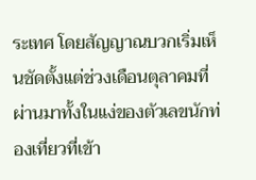ระเทศ โดยสัญญาณบวกเริ่มเห็นชัดตั้งแต่ช่วงเดือนตุลาคมที่ผ่านมาทั้งในแง่ของตัวเลขนักท่องเที่ยวที่เข้า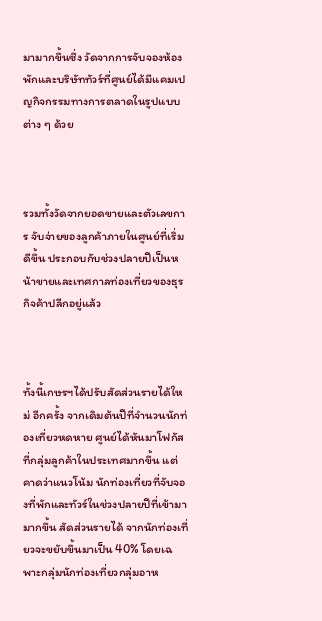มามากขึ้นซึ่ง วัดจากการจับจองห้องพักและบริษัททัวร์ที่ศูนย์ได้มีแคมเปญกิจกรรมทางการตลาดในรูปแบบต่าง ๆ ด้วย



รวมทั้งวัดจากยอดขายและตัวเลขการ จับจ่ายของลูกค้าภายในศูนย์ที่เริ่มดีขึ้น ประกอบกับช่วงปลายปีเป็นหน้าขายและเทศกาลท่องเที่ยวของธุรกิจค้าปลีกอยู่แล้ว



ทั้งนี้เกษรฯได้ปรับสัดส่วนรายได้ใหม่ อีกครั้ง จากเดิมต้นปีที่จำนวนนักท่องเที่ยวหดหาย ศูนย์ได้หันมาโฟกัสที่กลุ่มลูกค้าในประเทศมากขึ้น แต่คาดว่าแนวโน้ม นักท่องเที่ยวที่จับจองที่พักและทัวร์ในช่วงปลายปีที่เข้ามามากขึ้น สัดส่วนรายได้ จากนักท่องเที่ยวจะขยับขึ้นมาเป็น 40% โดยเฉพาะกลุ่มนักท่องเที่ยวกลุ่มอาห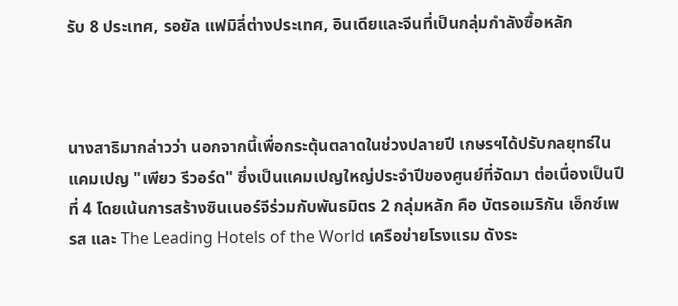รับ 8 ประเทศ, รอยัล แฟมิลี่ต่างประเทศ, อินเดียและจีนที่เป็นกลุ่มกำลังซื้อหลัก



นางสาธิมากล่าวว่า นอกจากนี้เพื่อกระตุ้นตลาดในช่วงปลายปี เกษรฯได้ปรับกลยุทธ์ในแคมเปญ "เพียว รีวอร์ด" ซึ่งเป็นแคมเปญใหญ่ประจำปีของศูนย์ที่จัดมา ต่อเนื่องเป็นปีที่ 4 โดยเน้นการสร้างซินเนอร์จีร่วมกับพันธมิตร 2 กลุ่มหลัก คือ บัตรอเมริกัน เอ็กซ์เพรส และ The Leading Hotels of the World เครือข่ายโรงแรม ดังระ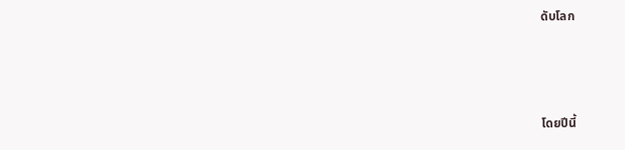ดับโลก



โดยปีนี้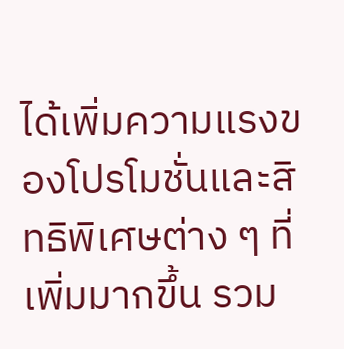ได้เพิ่มความแรงของโปรโมชั่นและสิทธิพิเศษต่าง ๆ ที่เพิ่มมากขึ้น รวม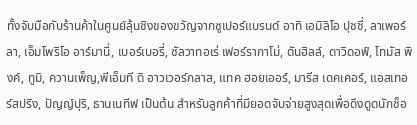ทั้งจับมือกับร้านค้าในศูนย์ลุ้นชิงของขวัญจากซูเปอร์แบรนด์ อาทิ เอมิลิโอ ปุชชี่, ลาเพอร์ลา, เอ็มโพริโอ อาร์มานี่, เบอร์เบอรี่, ซัลวาทอเร่ เฟอร์รากาโม่, ดันฮิลล์, ดาวิดอฟ์, โทมัส พิงค์, ทูมิ, ควานเพ็ญ,พีเอ็มที ดิ อาวเวอร์กลาส, แทค ฮอยเออร์, มารีส เดคเคอร์, แอสเทอร์สปริง, ปัญญ์ปุริ, ธานเนทีฟ เป็นต้น สำหรับลูกค้าที่มียอดจับจ่ายสูงสุดเพื่อดึงดูดนักช็อ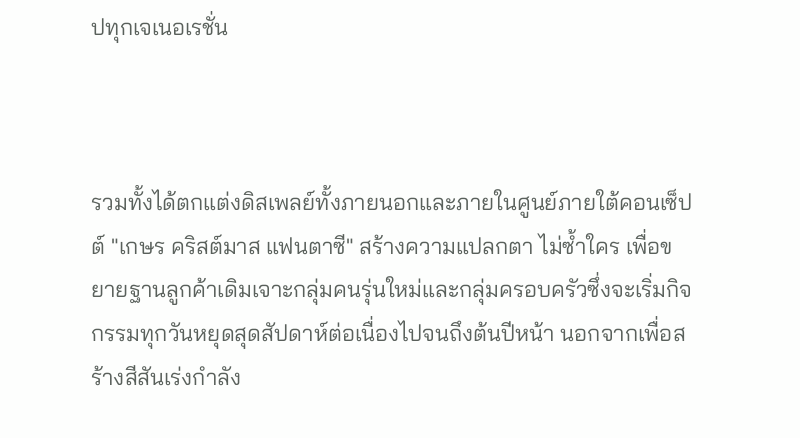ปทุกเจเนอเรชั่น



รวมทั้งได้ตกแต่งดิสเพลย์ทั้งภายนอกและภายในศูนย์ภายใต้คอนเซ็ปต์ "เกษร คริสต์มาส แฟนตาซี" สร้างความแปลกตา ไม่ซ้ำใคร เพื่อขยายฐานลูกค้าเดิมเจาะกลุ่มคนรุ่นใหม่และกลุ่มครอบครัวซึ่งจะเริ่มกิจกรรมทุกวันหยุดสุดสัปดาห์ต่อเนื่องไปจนถึงต้นปีหน้า นอกจากเพื่อสร้างสีสันเร่งกำลัง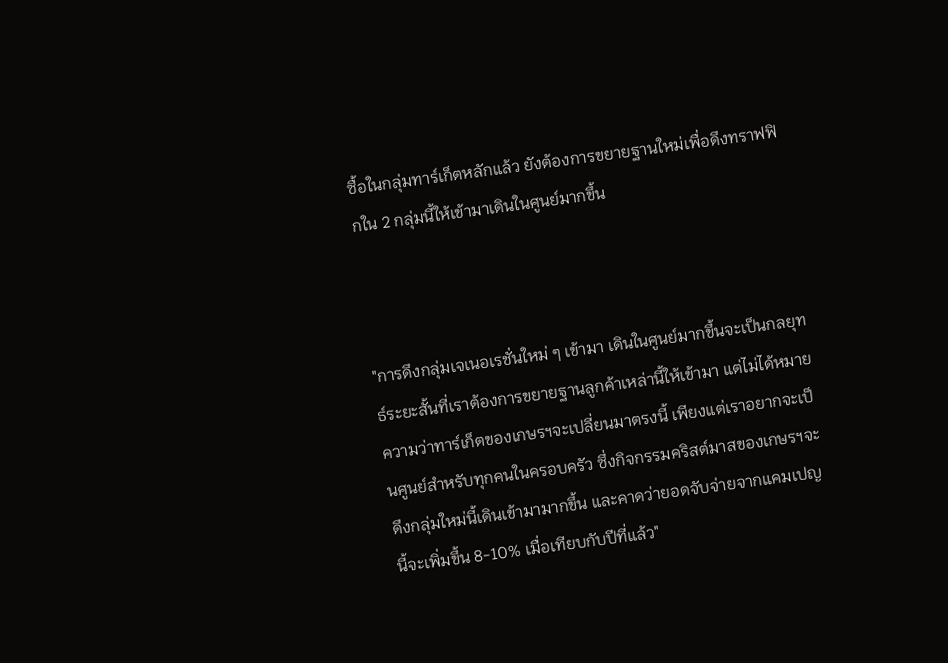ซื้อในกลุ่มทาร์เก็ตหลักแล้ว ยังต้องการขยายฐานใหม่เพื่อดึงทราฟฟิกใน 2 กลุ่มนี้ให้เข้ามาเดินในศูนย์มากขึ้น



"การดึงกลุ่มเจเนอเรชั่นใหม่ ๆ เข้ามา เดินในศูนย์มากขึ้นจะเป็นกลยุทธ์ระยะสั้นที่เราต้องการขยายฐานลูกค้าเหล่านี้ให้เข้ามา แต่ไม่ได้หมายความว่าทาร์เก็ตของเกษรฯจะเปลี่ยนมาตรงนี้ เพียงแต่เราอยากจะเป็นศูนย์สำหรับทุกคนในครอบครัว ซึ่งกิจกรรมคริสต์มาสของเกษรฯจะดึงกลุ่มใหม่นี้เดินเข้ามามากขึ้น และคาดว่ายอดจับจ่ายจากแคมเปญนี้จะเพิ่มขึ้น 8-10% เมื่อเทียบกับปีที่แล้ว"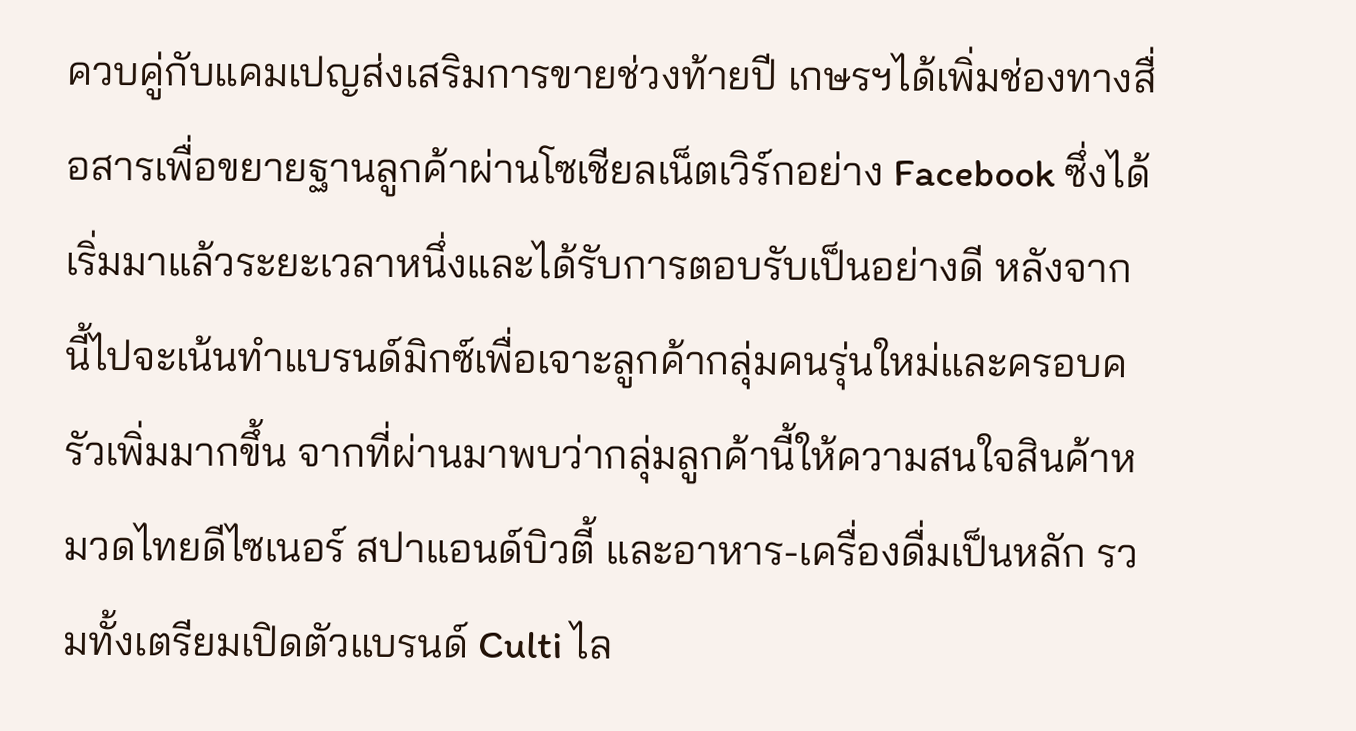ควบคู่กับแคมเปญส่งเสริมการขายช่วงท้ายปี เกษรฯได้เพิ่มช่องทางสื่อสารเพื่อขยายฐานลูกค้าผ่านโซเชียลเน็ตเวิร์กอย่าง Facebook ซึ่งได้เริ่มมาแล้วระยะเวลาหนึ่งและได้รับการตอบรับเป็นอย่างดี หลังจากนี้ไปจะเน้นทำแบรนด์มิกซ์เพื่อเจาะลูกค้ากลุ่มคนรุ่นใหม่และครอบครัวเพิ่มมากขึ้น จากที่ผ่านมาพบว่ากลุ่มลูกค้านี้ให้ความสนใจสินค้าหมวดไทยดีไซเนอร์ สปาแอนด์บิวตี้ และอาหาร-เครื่องดื่มเป็นหลัก รวมทั้งเตรียมเปิดตัวแบรนด์ Culti ไล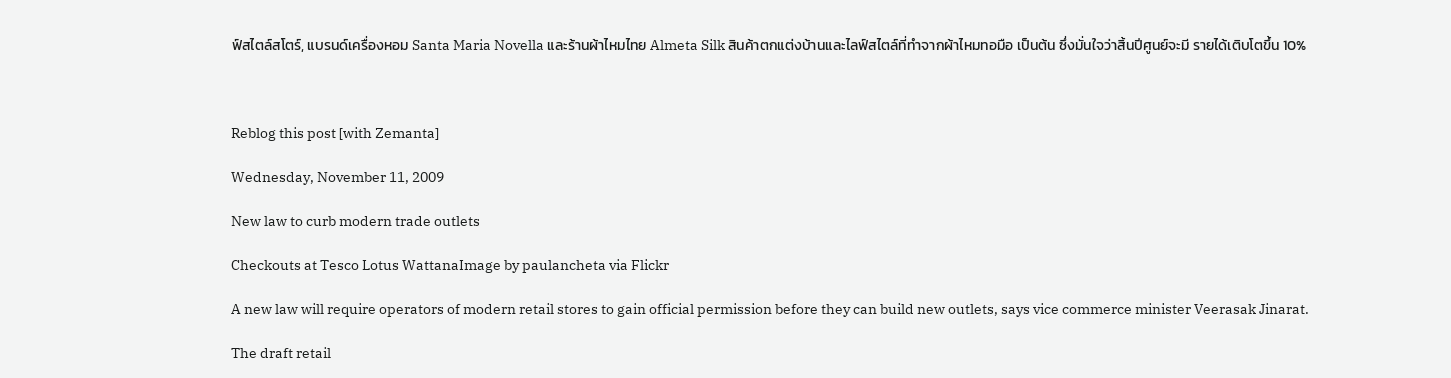ฟ์สไตล์สโตร์, แบรนด์เครื่องหอม Santa Maria Novella และร้านผ้าไหมไทย Almeta Silk สินค้าตกแต่งบ้านและไลฟ์สไตล์ที่ทำจากผ้าไหมทอมือ เป็นต้น ซึ่งมั่นใจว่าสิ้นปีศูนย์จะมี รายได้เติบโตขึ้น 10%



Reblog this post [with Zemanta]

Wednesday, November 11, 2009

New law to curb modern trade outlets

Checkouts at Tesco Lotus WattanaImage by paulancheta via Flickr

A new law will require operators of modern retail stores to gain official permission before they can build new outlets, says vice commerce minister Veerasak Jinarat.

The draft retail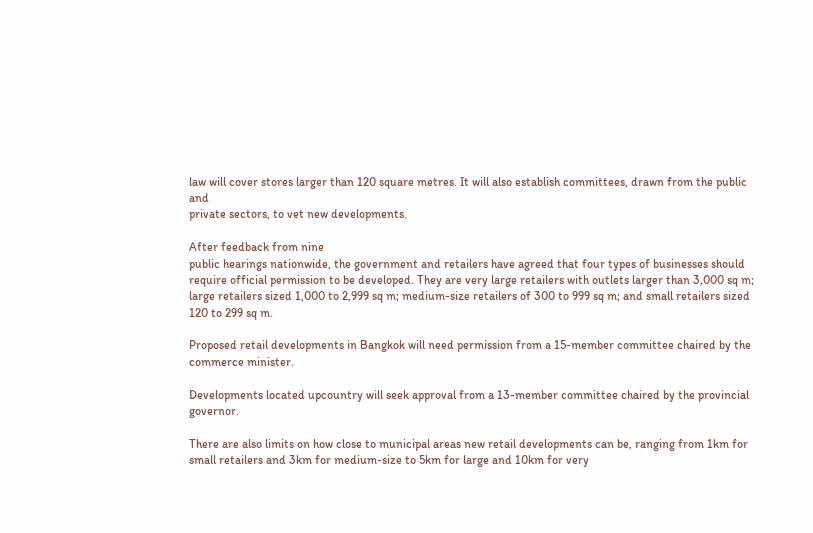law will cover stores larger than 120 square metres. It will also establish committees, drawn from the public and
private sectors, to vet new developments.

After feedback from nine
public hearings nationwide, the government and retailers have agreed that four types of businesses should require official permission to be developed. They are very large retailers with outlets larger than 3,000 sq m; large retailers sized 1,000 to 2,999 sq m; medium-size retailers of 300 to 999 sq m; and small retailers sized 120 to 299 sq m.

Proposed retail developments in Bangkok will need permission from a 15-member committee chaired by the commerce minister.

Developments located upcountry will seek approval from a 13-member committee chaired by the provincial governor.

There are also limits on how close to municipal areas new retail developments can be, ranging from 1km for small retailers and 3km for medium-size to 5km for large and 10km for very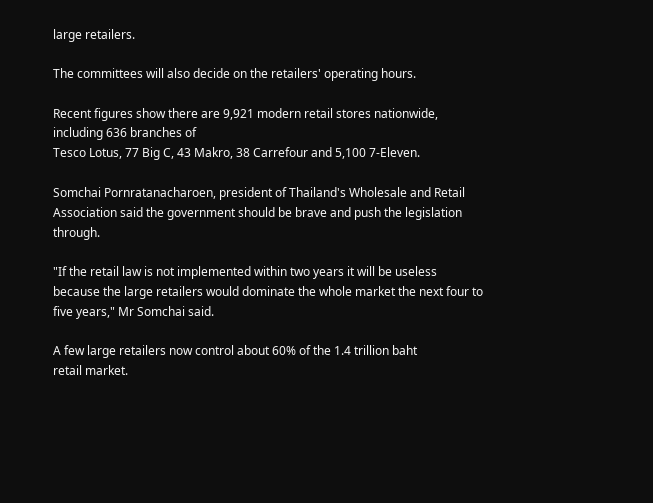large retailers.

The committees will also decide on the retailers' operating hours.

Recent figures show there are 9,921 modern retail stores nationwide, including 636 branches of
Tesco Lotus, 77 Big C, 43 Makro, 38 Carrefour and 5,100 7-Eleven.

Somchai Pornratanacharoen, president of Thailand's Wholesale and Retail Association said the government should be brave and push the legislation through.

"If the retail law is not implemented within two years it will be useless because the large retailers would dominate the whole market the next four to five years," Mr Somchai said.

A few large retailers now control about 60% of the 1.4 trillion baht
retail market.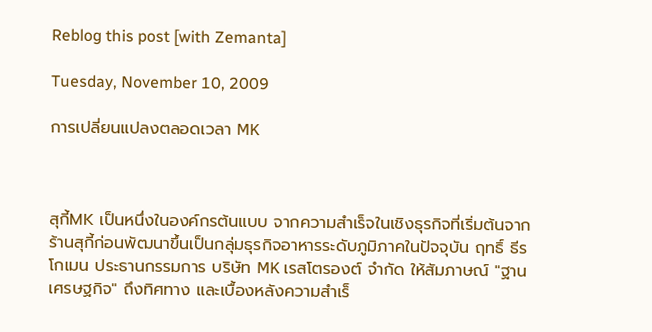Reblog this post [with Zemanta]

Tuesday, November 10, 2009

การเปลี่ยนแปลงตลอดเวลา MK



สุกี้MK เป็นหนึ่งในองค์กรต้นแบบ จากความสำเร็จในเชิงธุรกิจที่เริ่มต้นจาก ร้านสุกี้ก่อนพัฒนาขึ้นเป็นกลุ่มธุรกิจอาหารระดับภูมิภาคในปัจจุบัน ฤทธิ์ ธีรโกเมน ประธานกรรมการ บริษัท MK เรสโตรองต์ จำกัด ให้สัมภาษณ์ "ฐานเศรษฐกิจ" ถึงทิศทาง และเบื้องหลังความสำเร็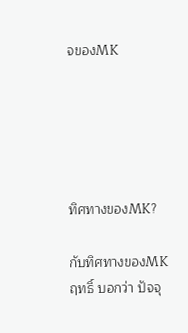จของMK





ทิศทางของMK?

กับทิศทางของMK ฤทธิ์ บอกว่า ปัจจุ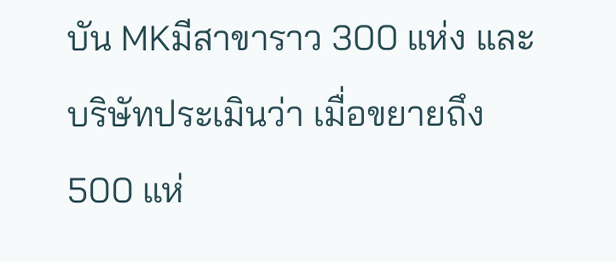บัน MKมีสาขาราว 300 แห่ง และบริษัทประเมินว่า เมื่อขยายถึง 500 แห่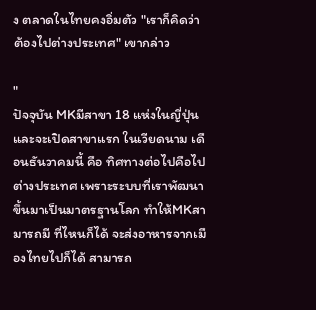ง ตลาดในไทยคงอิ่มตัว "เราก็คิดว่าต้องไปต่างประเทศ" เขากล่าว

"
ปัจจุบัน MKมีสาขา 18 แห่งในญี่ปุ่น และจะเปิดสาขาแรก ในเวียดนาม เดือนธันวาคมนี้ คือ ทิศทางต่อไปคือไปต่างประเทศ เพราะระบบที่เราพัฒนาขึ้นมาเป็นมาตรฐานโลก ทำให้MKสามารถมี ที่ไหนก็ได้ จะส่งอาหารจากเมืองไทยไปก็ได้ สามารถ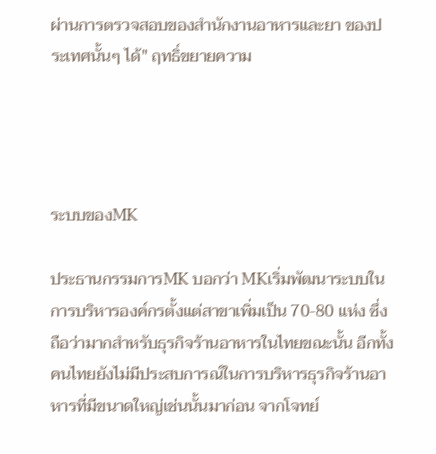ผ่านการตรวจสอบของสำนักงานอาหารและยา ของประเทศนั้นๆ ได้" ฤทธิ์ขยายความ




ระบบของMK

ประธานกรรมการMK บอกว่า MKเริ่มพัฒนาระบบในการบริหารองค์กรตั้งแต่สาขาเพิ่มเป็น 70-80 แห่ง ซึ่งถือว่ามากสำหรับธุรกิจร้านอาหารในไทยขณะนั้น อีกทั้ง คนไทยยังไม่มีประสบการณ์ในการบริหารธุรกิจร้านอาหารที่มีขนาดใหญ่เช่นนั้นมาก่อน จากโจทย์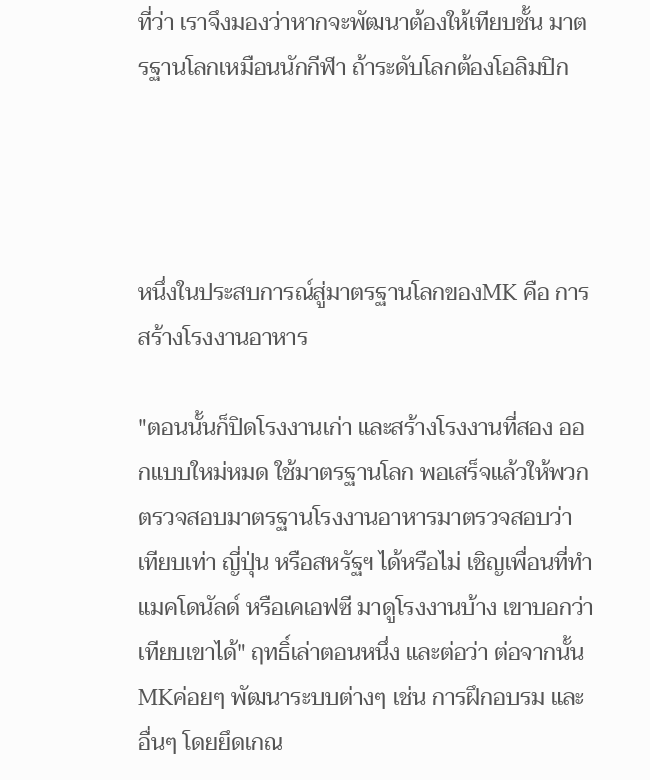ที่ว่า เราจึงมองว่าหากจะพัฒนาต้องให้เทียบชั้น มาตรฐานโลกเหมือนนักกีฬา ถ้าระดับโลกต้องโอลิมปิก




หนึ่งในประสบการณ์สู่มาตรฐานโลกของMK คือ การสร้างโรงงานอาหาร

"ตอนนั้นก็ปิดโรงงานเก่า และสร้างโรงงานที่สอง ออกแบบใหม่หมด ใช้มาตรฐานโลก พอเสร็จแล้วให้พวกตรวจสอบมาตรฐานโรงงานอาหารมาตรวจสอบว่า เทียบเท่า ญี่ปุ่น หรือสหรัฐฯ ได้หรือไม่ เชิญเพื่อนที่ทำแมคโดนัลด์ หรือเคเอฟซี มาดูโรงงานบ้าง เขาบอกว่าเทียบเขาได้" ฤทธิ์เล่าตอนหนึ่ง และต่อว่า ต่อจากนั้น MKค่อยๆ พัฒนาระบบต่างๆ เช่น การฝึกอบรม และอื่นๆ โดยยึดเกณ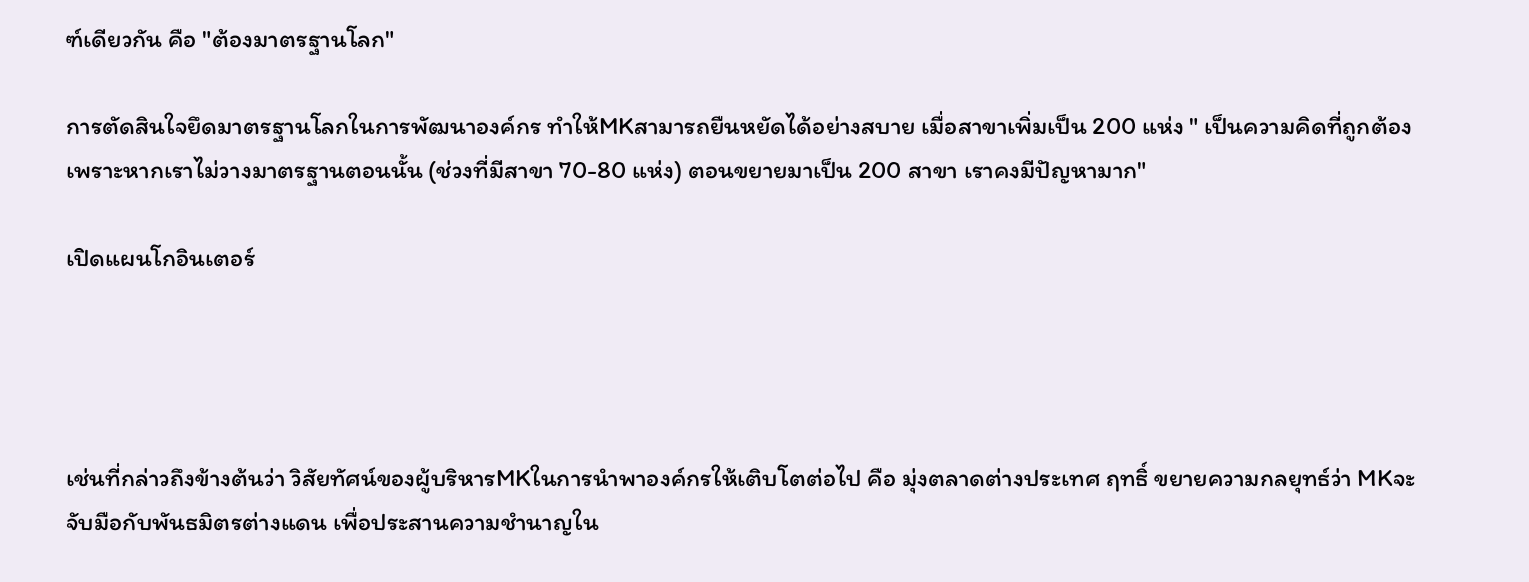ฑ์เดียวกัน คือ "ต้องมาตรฐานโลก"

การตัดสินใจยึดมาตรฐานโลกในการพัฒนาองค์กร ทำให้MKสามารถยืนหยัดได้อย่างสบาย เมื่อสาขาเพิ่มเป็น 200 แห่ง " เป็นความคิดที่ถูกต้อง เพราะหากเราไม่วางมาตรฐานตอนนั้น (ช่วงที่มีสาขา 70-80 แห่ง) ตอนขยายมาเป็น 200 สาขา เราคงมีปัญหามาก"

เปิดแผนโกอินเตอร์




เช่นที่กล่าวถึงข้างต้นว่า วิสัยทัศน์ของผู้บริหารMKในการนำพาองค์กรให้เติบโตต่อไป คือ มุ่งตลาดต่างประเทศ ฤทธิ์ ขยายความกลยุทธ์ว่า MKจะจับมือกับพันธมิตรต่างแดน เพื่อประสานความชำนาญใน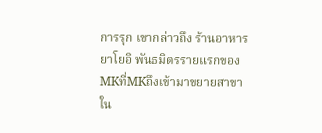การรุก เขากล่าวถึง ร้านอาหารยาโยอิ พันธมิตรรายแรกของMKที่MKถึงเข้ามาขยายสาขาใน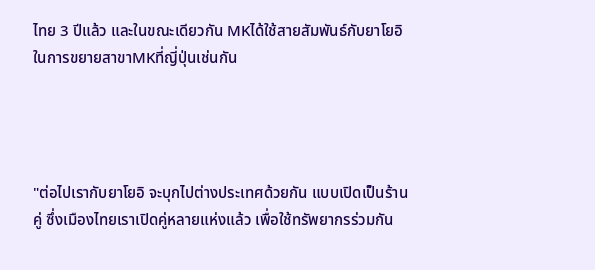ไทย 3 ปีแล้ว และในขณะเดียวกัน MKได้ใช้สายสัมพันธ์กับยาโยอิ ในการขยายสาขาMKที่ญี่ปุ่นเช่นกัน




"ต่อไปเรากับยาโยอิ จะบุกไปต่างประเทศด้วยกัน แบบเปิดเป็นร้านคู่ ซึ่งเมืองไทยเราเปิดคู่หลายแห่งแล้ว เพื่อใช้ทรัพยากรร่วมกัน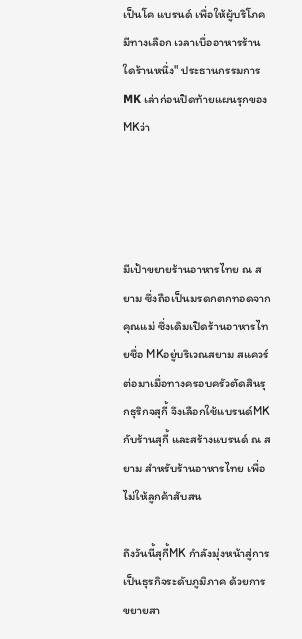เป็นโค แบรนด์ เพื่อให้ผู้บริโภคมีทางเลือก เวลาเบื่ออาหารร้านใดร้านหนึ่ง" ประธานกรรมการ MK เล่าก่อนปิดท้ายแผนรุกของMKว่า




มีเป้าขยายร้านอาหารไทย ณ สยาม ซึ่งถือเป็นมรดกตกทอดจากคุณแม่ ซึ่งเดิมเปิดร้านอาหารไทยชื่อ MKอยู่บริเวณสยาม สแควร์ ต่อมาเมื่อทางครอบครัวตัดสินรุกธุริกจสุกี้ จึงเลือกใช้แบรนด์MKกับร้านสุกี้ และสร้างแบรนด์ ณ สยาม สำหรับร้านอาหารไทย เพื่อไม่ให้ลูกค้าสับสน

ถึงวันนี้สุกี้MK กำลังมุ่งหน้าสู่การเป็นธุรกิจระดับภูมิภาค ด้วยการขยายสา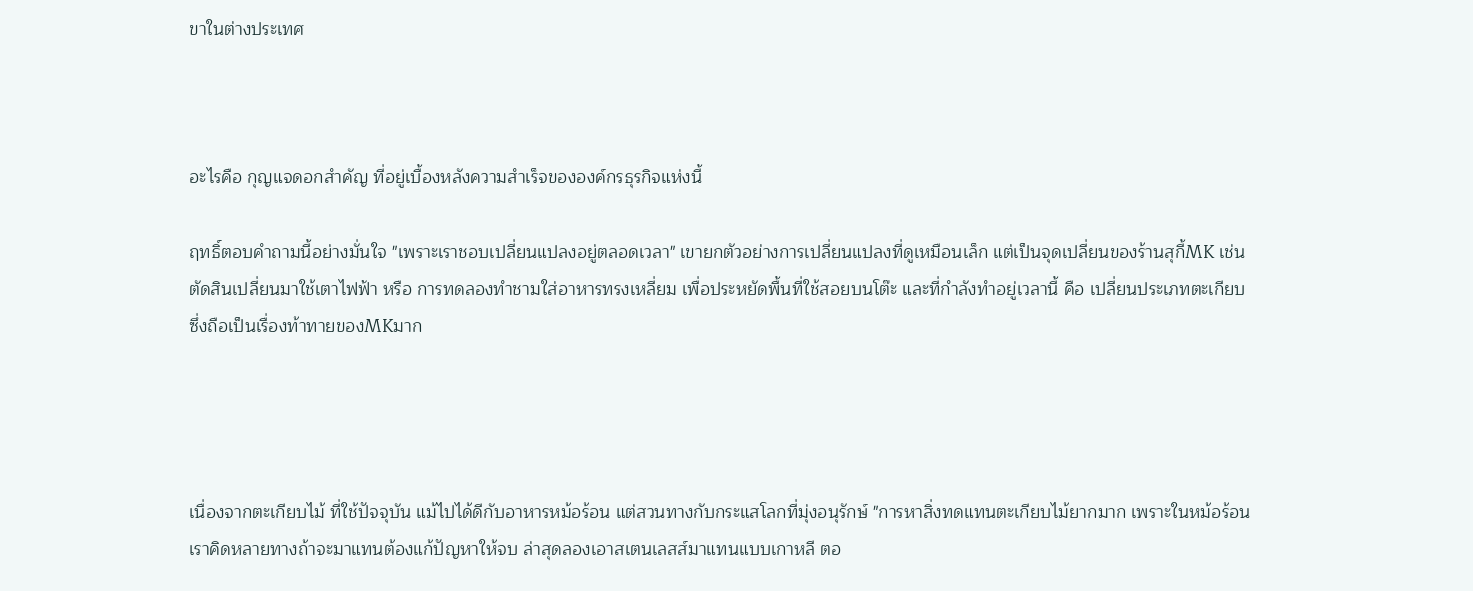ขาในต่างประเทศ



อะไรคือ กุญแจดอกสำคัญ ที่อยู่เบื้องหลังความสำเร็จขององค์กรธุรกิจแห่งนี้

ฤทธิ์ตอบคำถามนี้อย่างมั่นใจ "เพราะเราชอบเปลี่ยนแปลงอยู่ตลอดเวลา" เขายกตัวอย่างการเปลี่ยนแปลงที่ดูเหมือนเล็ก แต่เป็นจุดเปลี่ยนของร้านสุกี้MK เช่น ตัดสินเปลี่ยนมาใช้เตาไฟฟ้า หรือ การทดลองทำชามใส่อาหารทรงเหลี่ยม เพื่อประหยัดพื้นที่ใช้สอยบนโต๊ะ และที่กำลังทำอยู่เวลานี้ คือ เปลี่ยนประเภทตะเกียบ ซึ่งถือเป็นเรื่องท้าทายของMKมาก




เนื่องจากตะเกียบไม้ ที่ใช้ปัจจุบัน แม้ไปได้ดีกับอาหารหม้อร้อน แต่สวนทางกับกระแสโลกที่มุ่งอนุรักษ์ "การหาสิ่งทดแทนตะเกียบไม้ยากมาก เพราะในหม้อร้อน เราคิดหลายทางถ้าจะมาแทนต้องแก้ปัญหาให้จบ ล่าสุดลองเอาสเตนเลสส์มาแทนแบบเกาหลี ตอ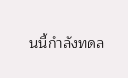นนี้กำลังทดล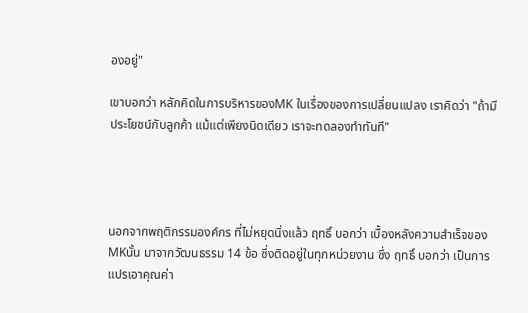องอยู่"

เขาบอกว่า หลักคิดในการบริหารของMK ในเรื่องของการเปลี่ยนแปลง เราคิดว่า "ถ้ามีประโยชน์กับลูกค้า แม้แต่เพียงนิดเดียว เราจะทดลองทำทันที"




นอกจากพฤติกรรมองค์กร ที่ไม่หยุดนิ่งแล้ว ฤทธิ์ บอกว่า เบื้องหลังความสำเร็จของMKนั้น มาจากวัฒนธรรม 14 ข้อ ซึ่งติดอยู่ในทุกหน่วยงาน ซึ่ง ฤทธิ์ บอกว่า เป็นการแปรเอาคุณค่า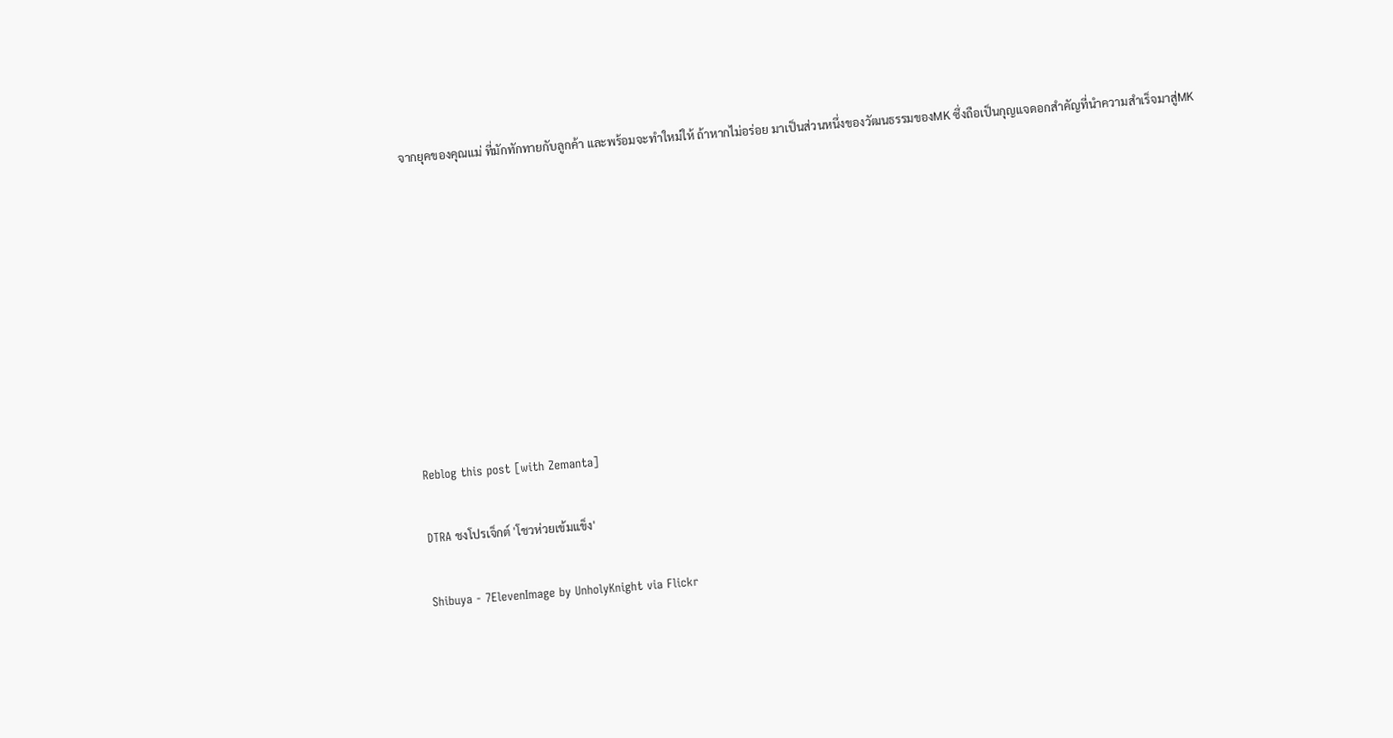จากยุคของคุณแม่ ที่มักทักทายกับลูกค้า และพร้อมจะทำใหม่ให้ ถ้าหากไม่อร่อย มาเป็นส่วนหนึ่งของวัฒนธรรมของMK ซึ่งถือเป็นกุญแจดอกสำคัญที่นำความสำเร็จมาสู่MK









Reblog this post [with Zemanta]

DTRA ชงโปรเจ็กต์ 'โชวห่วยเข้มแข็ง'

Shibuya - 7ElevenImage by UnholyKnight via Flickr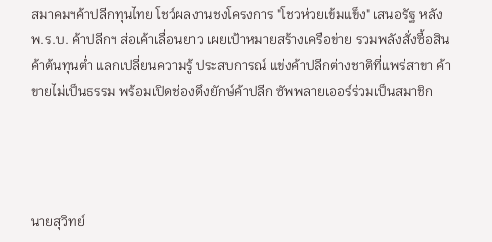สมาคมฯค้าปลีกทุนไทย โชว์ผลงานชงโครงการ "โชวห่วยเข้มแข็ง" เสนอรัฐ หลังพ.ร.บ. ค้าปลีกฯ ส่อเค้าเลื่อนยาว เผยเป้าหมายสร้างเครือข่าย รวมพลังสั่งซื้อสินค้าต้นทุนต่ำ แลกเปลี่ยนความรู้ ประสบการณ์ แข่งค้าปลีกต่างชาติที่แพร่สาขา ค้าขายไม่เป็นธรรม พร้อมเปิดช่องดึงยักษ์ค้าปลีก ซัพพลายเออร์ร่วมเป็นสมาชิก




นายสุวิทย์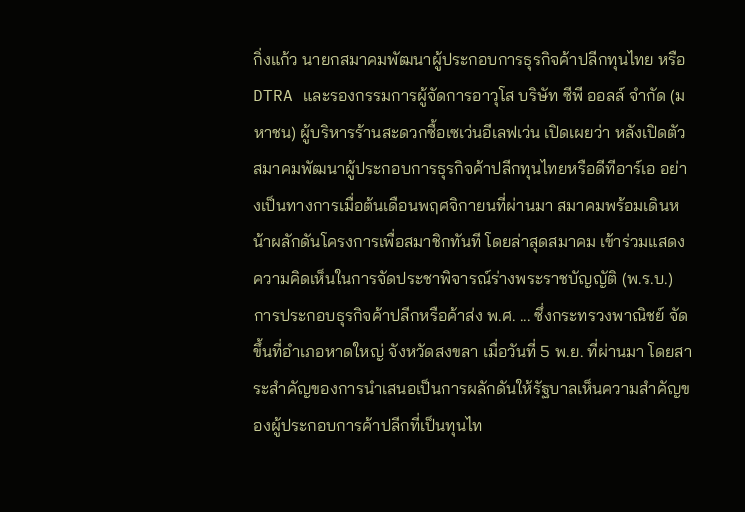กิ่งแก้ว นายกสมาคมพัฒนาผู้ประกอบการธุรกิจค้าปลีกทุนไทย หรือ DTRA และรองกรรมการผู้จัดการอาวุโส บริษัท ซีพี ออลล์ จำกัด (มหาชน) ผู้บริหารร้านสะดวกซื้อเซเว่นอีเลฟเว่น เปิดเผยว่า หลังเปิดตัวสมาคมพัฒนาผู้ประกอบการธุรกิจค้าปลีกทุนไทยหรือดีทีอาร์เอ อย่างเป็นทางการเมื่อต้นเดือนพฤศจิกายนที่ผ่านมา สมาคมพร้อมเดินหน้าผลักดันโครงการเพื่อสมาชิกทันที โดยล่าสุดสมาคม เข้าร่วมแสดงความคิดเห็นในการจัดประชาพิจารณ์ร่างพระราชบัญญัติ (พ.ร.บ.) การประกอบธุรกิจค้าปลีกหรือค้าส่ง พ.ศ. ... ซึ่งกระทรวงพาณิชย์ จัดขึ้นที่อำเภอหาดใหญ่ จังหวัดสงขลา เมื่อวันที่ 5 พ.ย. ที่ผ่านมา โดยสาระสำคัญของการนำเสนอเป็นการผลักดันให้รัฐบาลเห็นความสำคัญของผู้ประกอบการค้าปลีกที่เป็นทุนไท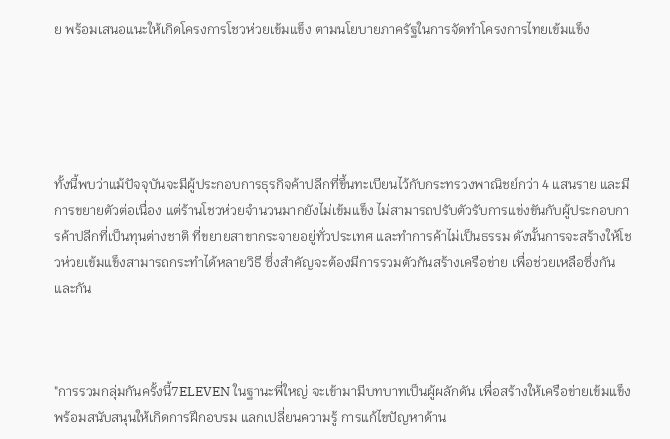ย พร้อมเสนอแนะให้เกิดโครงการโชวห่วยเข้มแข็ง ตามนโยบายภาครัฐในการจัดทำโครงการไทยเข้มแข็ง





ทั้งนี้พบว่าแม้ปัจจุบันจะมีผู้ประกอบการธุรกิจค้าปลีกที่ขึ้นทะเบียนไว้กับกระทรวงพาณิชย์กว่า 4 แสนราย และมีการขยายตัวต่อเนื่อง แต่ร้านโชวห่วยจำนวนมากยังไม่เข้มแข็ง ไม่สามารถปรับตัวรับการแข่งขันกับผู้ประกอบการค้าปลีกที่เป็นทุนต่างชาติ ที่ขยายสาขากระจายอยู่ทั่วประเทศ และทำการค้าไม่เป็นธรรม ดังนั้นการจะสร้างให้โชวห่วยเข้มแข็งสามารถกระทำได้หลายวิธี ซึ่งสำคัญจะต้องมีการรวมตัวกันสร้างเครือข่าย เพื่อช่วยเหลือซึ่งกันและกัน



"การรวมกลุ่มกันครั้งนี้7ELEVEN ในฐานะพี่ใหญ่ จะเข้ามามีบทบาทเป็นผู้ผลักดัน เพื่อสร้างให้เครือข่ายเข้มแข็ง พร้อมสนับสนุนให้เกิดการฝึกอบรม แลกเปลี่ยนความรู้ การแก้ไขปัญหาด้าน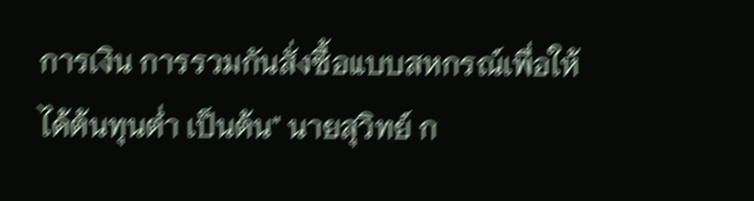การเงิน การรวมกันสั่งซื้อแบบสหกรณ์เพื่อให้ได้ต้นทุนต่ำ เป็นต้น" นายสุวิทย์ ก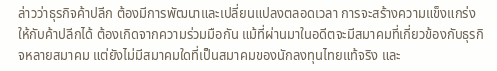ล่าวว่าธุรกิจค้าปลีก ต้องมีการพัฒนาและเปลี่ยนแปลงตลอดเวลา การจะสร้างความแข็งแกร่งให้กับค้าปลีกได้ ต้องเกิดจากความร่วมมือกัน แม้ที่ผ่านมาในอดีตจะมีสมาคมที่เกี่ยวข้องกับธุรกิจหลายสมาคม แต่ยังไม่มีสมาคมใดที่เป็นสมาคมของนักลงทุนไทยแท้จริง และ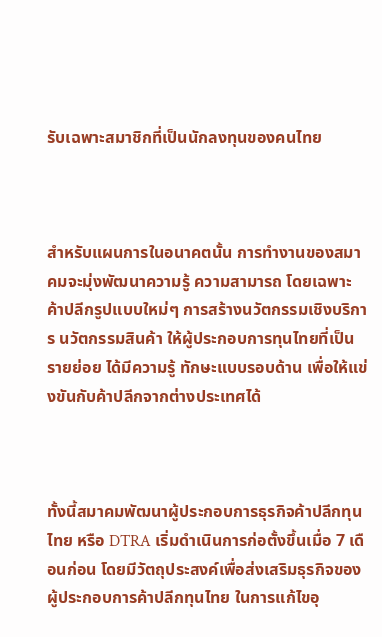รับเฉพาะสมาชิกที่เป็นนักลงทุนของคนไทย



สำหรับแผนการในอนาคตนั้น การทำงานของสมาคมจะมุ่งพัฒนาความรู้ ความสามารถ โดยเฉพาะค้าปลีกรูปแบบใหม่ๆ การสร้างนวัตกรรมเชิงบริการ นวัตกรรมสินค้า ให้ผู้ประกอบการทุนไทยที่เป็นรายย่อย ได้มีความรู้ ทักษะแบบรอบด้าน เพื่อให้แข่งขันกับค้าปลีกจากต่างประเทศได้



ทั้งนี้สมาคมพัฒนาผู้ประกอบการธุรกิจค้าปลีกทุนไทย หรือ DTRA เริ่มดำเนินการก่อตั้งขึ้นเมื่อ 7 เดือนก่อน โดยมีวัตถุประสงค์เพื่อส่งเสริมธุรกิจของผู้ประกอบการค้าปลีกทุนไทย ในการแก้ไขอุ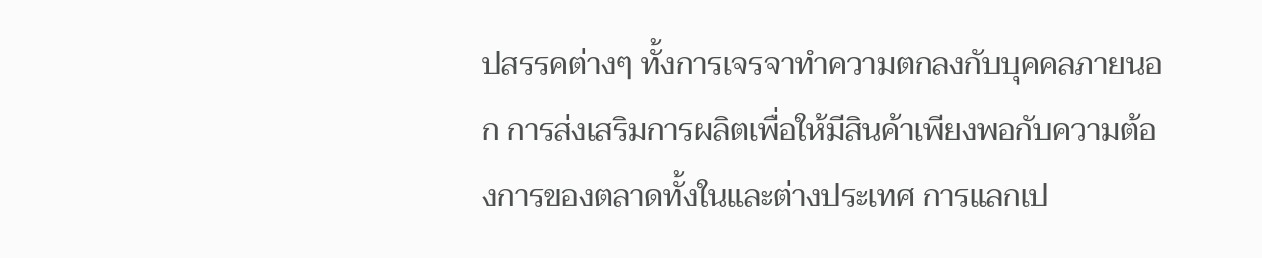ปสรรคต่างๆ ทั้งการเจรจาทำความตกลงกับบุคคลภายนอก การส่งเสริมการผลิตเพื่อให้มีสินค้าเพียงพอกับความต้องการของตลาดทั้งในและต่างประเทศ การแลกเป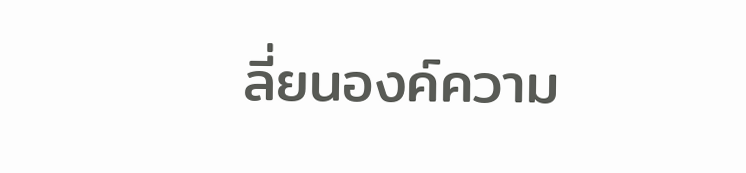ลี่ยนองค์ความ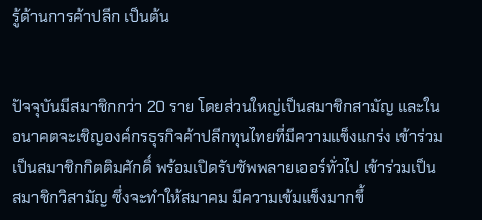รู้ด้านการค้าปลีก เป็นต้น


ปัจจุบันมีสมาชิกกว่า 20 ราย โดยส่วนใหญ่เป็นสมาชิกสามัญ และในอนาคตจะเชิญองค์กรธุรกิจค้าปลีกทุนไทยที่มีความแข็งแกร่ง เข้าร่วมเป็นสมาชิกกิตติมศักดิ์ พร้อมเปิดรับซัพพลายเออร์ทั่วไป เข้าร่วมเป็นสมาชิกวิสามัญ ซึ่งจะทำให้สมาคม มีความเข้มแข็งมากขึ้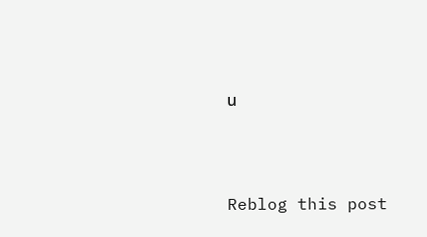น




Reblog this post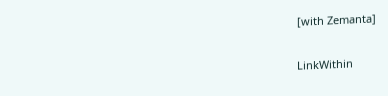[with Zemanta]

LinkWithin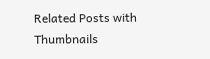Related Posts with Thumbnails